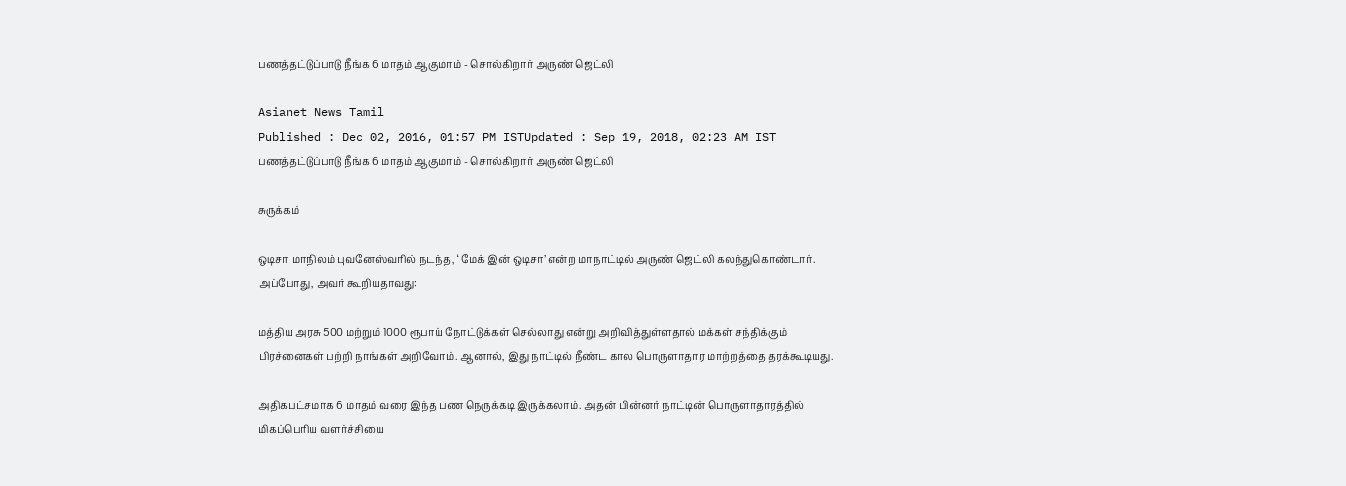பணத்தட்டுப்பாடு நீங்க 6 மாதம் ஆகுமாம் - சொல்கிறார் அருண் ஜெட்லி

Asianet News Tamil
Published : Dec 02, 2016, 01:57 PM ISTUpdated : Sep 19, 2018, 02:23 AM IST
பணத்தட்டுப்பாடு நீங்க 6 மாதம் ஆகுமாம் - சொல்கிறார் அருண் ஜெட்லி

சுருக்கம்

ஒடிசா மாநிலம் புவனேஸ்வரில் நடந்த, ‘ மேக் இன் ஒடிசா’ என்ற மாநாட்டில் அருண் ஜெட்லி கலந்துகொண்டார். அப்போது, அவர் கூறியதாவது:

மத்திய அரசு 500 மற்றும் 1000 ரூபாய் நோட்டுக்கள் செல்லாது என்று அறிவித்துள்ளதால் மக்கள் சந்திக்கும் பிரச்னைகள் பற்றி நாங்கள் அறிவோம். ஆனால், இது நாட்டில் நீண்ட கால பொருளாதார மாற்றத்தை தரக்கூடியது.

அதிகபட்சமாக 6 மாதம் வரை இந்த பண நெருக்கடி இருக்கலாம். அதன் பின்னர் நாட்டின் பொருளாதாரத்தில் மிகப்பெரிய வளர்ச்சியை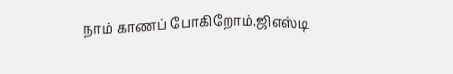நாம் காணப் போகிறோம்.ஜிஎஸ்டி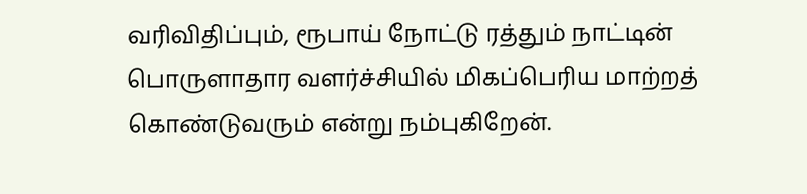வரிவிதிப்பும், ரூபாய் நோட்டு ரத்தும் நாட்டின் பொருளாதார வளர்ச்சியில் மிகப்பெரிய மாற்றத் கொண்டுவரும் என்று நம்புகிறேன்.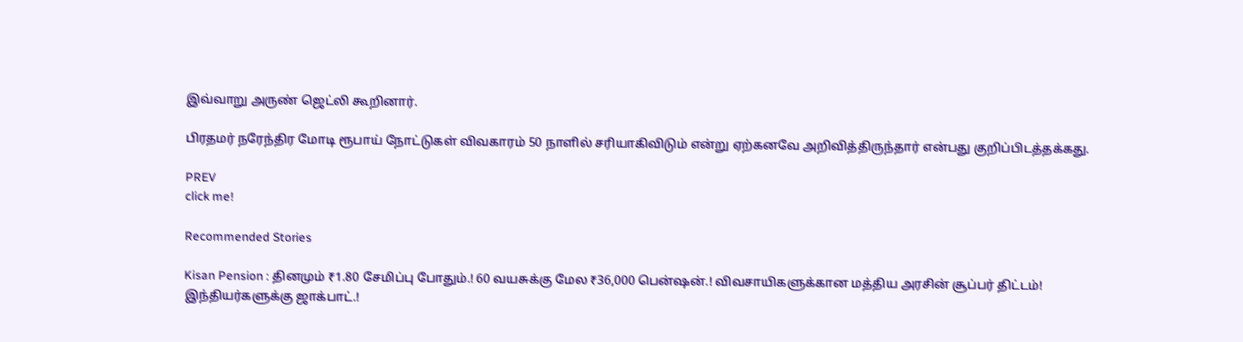இவ்வாறு அருண் ஜெட்லி கூறினார்.

பிரதமர் நரேந்திர மோடி ரூபாய் நோட்டுகள் விவகாரம் 50 நாளில் சரியாகிவிடும் என்று ஏற்கனவே அறிவித்திருந்தார் என்பது குறிப்பிடத்தக்கது.

PREV
click me!

Recommended Stories

Kisan Pension : தினமும் ₹1.80 சேமிப்பு போதும்.! 60 வயசுக்கு மேல ₹36,000 பென்ஷன்.! விவசாயிகளுக்கான மத்திய அரசின் சூப்பர் திட்டம்!
இந்தியர்களுக்கு ஜாக்பாட்.!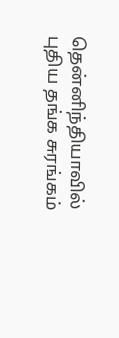தென்னிந்தியாவில் புதிய தங்க சுரங்கம்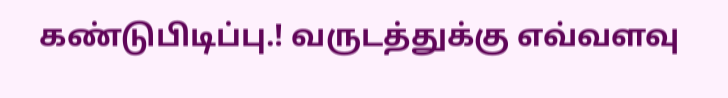கண்டுபிடிப்பு.! வருடத்துக்கு எவ்வளவு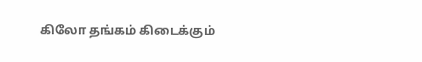கிலோ தங்கம் கிடைக்கும்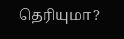தெரியுமா?